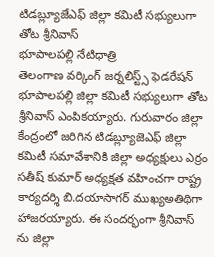టిడబ్ల్యూజేఎఫ్ జిల్లా కమిటీ సభ్యులుగా తోట శ్రీనివాస్
భూపాలపల్లి నేటిధాత్రి
తెలంగాణ వర్కింగ్ జర్నలిస్ట్స్ ఫెడరేషన్ భూపాలపల్లి జిల్లా కమిటీ సభ్యులుగా తోట శ్రీనివాస్ ఎంపికయ్యారు. గురువారం జిల్లా కేంద్రంలో జరిగిన టిడబ్ల్యూజెఎఫ్ జిల్లా కమిటీ సమావేశానికి జిల్లా అధ్యక్షులు ఎర్రం సతీష్ కుమార్ అధ్యక్షత వహించగా రాష్ట్ర కార్యదర్శి బి.దయాసాగర్ ముఖ్యఅతిథిగా హాజరయ్యారు. ఈ సందర్భంగా శ్రీనివాస్ ను జిల్లా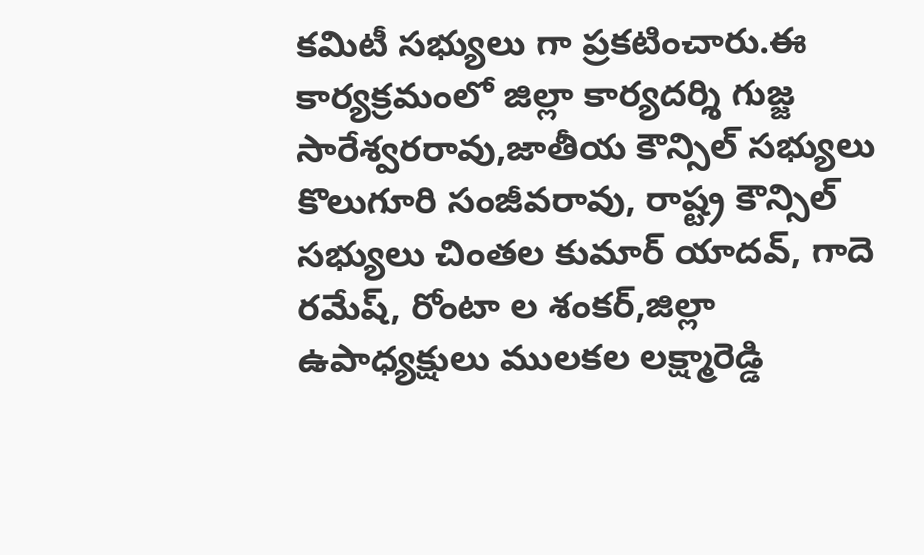కమిటీ సభ్యులు గా ప్రకటించారు.ఈ కార్యక్రమంలో జిల్లా కార్యదర్శి గుజ్జ సారేశ్వరరావు,జాతీయ కౌన్సిల్ సభ్యులు కొలుగూరి సంజీవరావు, రాష్ట్ర కౌన్సిల్ సభ్యులు చింతల కుమార్ యాదవ్, గాదె రమేష్, రోంటా ల శంకర్,జిల్లా ఉపాధ్యక్షులు ములకల లక్ష్మారెడ్డి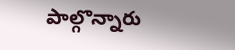పాల్గొన్నారు